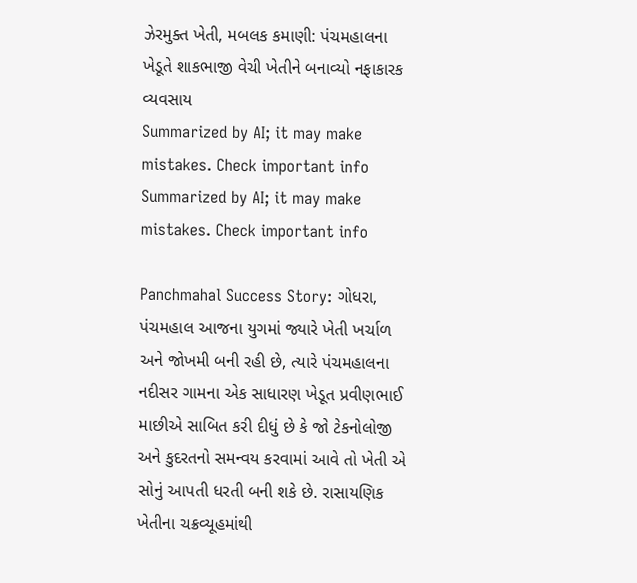ઝેરમુક્ત ખેતી, મબલક કમાણી: પંચમહાલના ખેડૂતે શાકભાજી વેચી ખેતીને બનાવ્યો નફાકારક વ્યવસાય
Summarized by AI; it may make mistakes. Check important info
Summarized by AI; it may make mistakes. Check important info

Panchmahal Success Story: ગોધરા, પંચમહાલ આજના યુગમાં જ્યારે ખેતી ખર્ચાળ અને જોખમી બની રહી છે, ત્યારે પંચમહાલના નદીસર ગામના એક સાધારણ ખેડૂત પ્રવીણભાઈ માછીએ સાબિત કરી દીધું છે કે જો ટેકનોલોજી અને કુદરતનો સમન્વય કરવામાં આવે તો ખેતી એ સોનું આપતી ધરતી બની શકે છે. રાસાયણિક ખેતીના ચક્રવ્યૂહમાંથી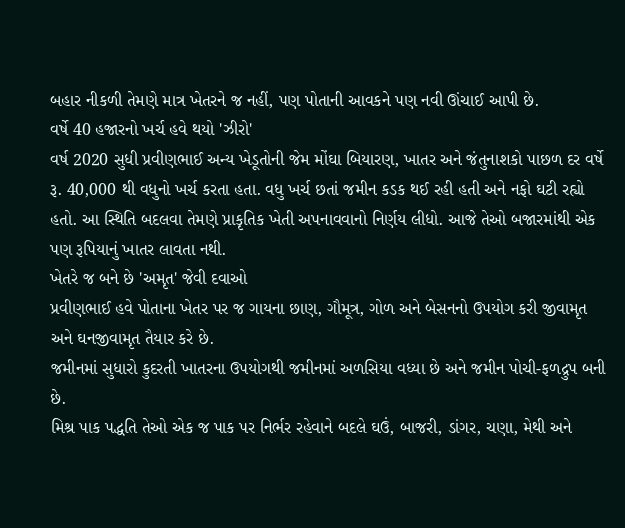બહાર નીકળી તેમણે માત્ર ખેતરને જ નહીં, પણ પોતાની આવકને પણ નવી ઊંચાઈ આપી છે.
વર્ષે 40 હજારનો ખર્ચ હવે થયો 'ઝીરો'
વર્ષ 2020 સુધી પ્રવીણભાઈ અન્ય ખેડૂતોની જેમ મોંઘા બિયારણ, ખાતર અને જંતુનાશકો પાછળ દર વર્ષે રૂ. 40,000 થી વધુનો ખર્ચ કરતા હતા. વધુ ખર્ચ છતાં જમીન કડક થઈ રહી હતી અને નફો ઘટી રહ્યો હતો. આ સ્થિતિ બદલવા તેમણે પ્રાકૃતિક ખેતી અપનાવવાનો નિર્ણય લીધો. આજે તેઓ બજારમાંથી એક પણ રૂપિયાનું ખાતર લાવતા નથી.
ખેતરે જ બને છે 'અમૃત' જેવી દવાઓ
પ્રવીણભાઈ હવે પોતાના ખેતર પર જ ગાયના છાણ, ગૌમૂત્ર, ગોળ અને બેસનનો ઉપયોગ કરી જીવામૃત અને ઘનજીવામૃત તૈયાર કરે છે.
જમીનમાં સુધારો કુદરતી ખાતરના ઉપયોગથી જમીનમાં અળસિયા વધ્યા છે અને જમીન પોચી-ફળદ્રુપ બની છે.
મિશ્ર પાક પદ્ધતિ તેઓ એક જ પાક પર નિર્ભર રહેવાને બદલે ઘઉં, બાજરી, ડાંગર, ચણા, મેથી અને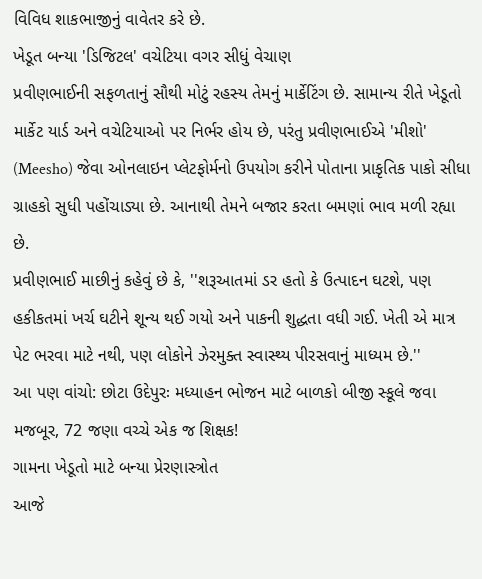વિવિધ શાકભાજીનું વાવેતર કરે છે.
ખેડૂત બન્યા 'ડિજિટલ' વચેટિયા વગર સીધું વેચાણ
પ્રવીણભાઈની સફળતાનું સૌથી મોટું રહસ્ય તેમનું માર્કેટિંગ છે. સામાન્ય રીતે ખેડૂતો માર્કેટ યાર્ડ અને વચેટિયાઓ પર નિર્ભર હોય છે, પરંતુ પ્રવીણભાઈએ 'મીશો' (Meesho) જેવા ઓનલાઇન પ્લેટફોર્મનો ઉપયોગ કરીને પોતાના પ્રાકૃતિક પાકો સીધા ગ્રાહકો સુધી પહોંચાડ્યા છે. આનાથી તેમને બજાર કરતા બમણાં ભાવ મળી રહ્યા છે.
પ્રવીણભાઈ માછીનું કહેવું છે કે, ''શરૂઆતમાં ડર હતો કે ઉત્પાદન ઘટશે, પણ હકીકતમાં ખર્ચ ઘટીને શૂન્ય થઈ ગયો અને પાકની શુદ્ધતા વધી ગઈ. ખેતી એ માત્ર પેટ ભરવા માટે નથી, પણ લોકોને ઝેરમુક્ત સ્વાસ્થ્ય પીરસવાનું માધ્યમ છે.''
આ પણ વાંચો: છોટા ઉદેપુરઃ મધ્યાહન ભોજન માટે બાળકો બીજી સ્કૂલે જવા મજબૂર, 72 જણા વચ્ચે એક જ શિક્ષક!
ગામના ખેડૂતો માટે બન્યા પ્રેરણાસ્ત્રોત
આજે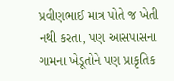પ્રવીણભાઈ માત્ર પોતે જ ખેતી નથી કરતા, પણ આસપાસના ગામના ખેડૂતોને પણ પ્રાકૃતિક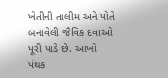ખેતીની તાલીમ અને પોતે બનાવેલી જૈવિક દવાઓ પૂરી પાડે છે. આખો પંથક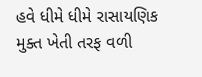હવે ધીમે ધીમે રાસાયણિક મુક્ત ખેતી તરફ વળી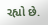રહ્યો છે.